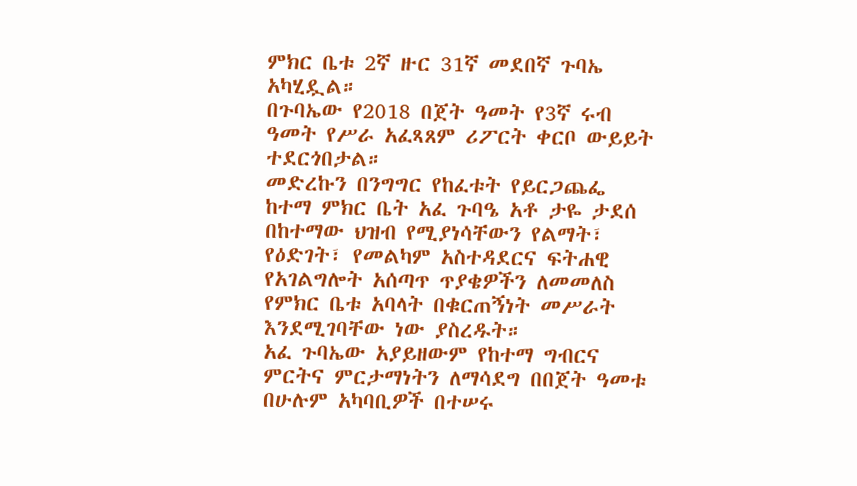ምክር ቤቱ 2ኛ ዙር 31ኛ መደበኛ ጉባኤ አካሂዷል።
በጉባኤው የ2018 በጀት ዓመት የ3ኛ ሩብ ዓመት የሥራ አፈጻጸም ሪፖርት ቀርቦ ውይይት ተደርጎበታል።
መድረኩን በንግግር የከፈቱት የይርጋጨፌ ከተማ ምክር ቤት አፈ ጉባዔ አቶ ታዬ ታደሰ በከተማው ህዝብ የሚያነሳቸውን የልማት፣ የዕድገት፣ የመልካም አስተዳደርና ፍትሐዊ የአገልግሎት አሰጣጥ ጥያቄዎችን ለመመለስ የምክር ቤቱ አባላት በቁርጠኝነት መሥራት እንደሚገባቸው ነው ያስረዱት።
አፈ ጉባኤው አያይዘውም የከተማ ግብርና ምርትና ምርታማነትን ለማሳደግ በበጀት ዓመቱ በሁሉም አካባቢዎች በተሠሩ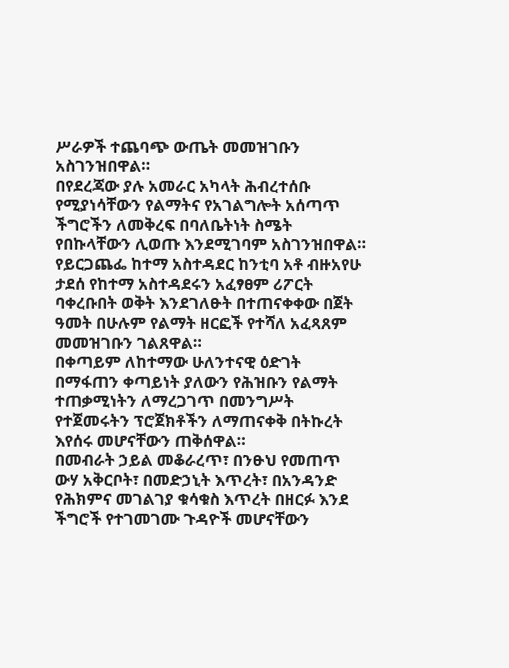ሥራዎች ተጨባጭ ውጤት መመዝገቡን አስገንዝበዋል።
በየደረጃው ያሉ አመራር አካላት ሕብረተሰቡ የሚያነሳቸውን የልማትና የአገልግሎት አሰጣጥ ችግሮችን ለመቅረፍ በባለቤትነት ስሜት የበኩላቸውን ሊወጡ እንደሚገባም አስገንዝበዋል።
የይርጋጨፌ ከተማ አስተዳደር ከንቲባ አቶ ብዙአየሁ ታደሰ የከተማ አስተዳደሩን አፈፃፀም ሪፖርት ባቀረቡበት ወቅት እንደገለፁት በተጠናቀቀው በጀት ዓመት በሁሉም የልማት ዘርፎች የተሻለ አፈጻጸም መመዝገቡን ገልጸዋል።
በቀጣይም ለከተማው ሁለንተናዊ ዕድገት በማፋጠን ቀጣይነት ያለውን የሕዝቡን የልማት ተጠቃሚነትን ለማረጋገጥ በመንግሥት የተጀመሩትን ፕሮጀክቶችን ለማጠናቀቅ በትኩረት እየሰሩ መሆናቸውን ጠቅሰዋል።
በመብራት ኃይል መቆራረጥ፣ በንፁህ የመጠጥ ውሃ አቅርቦት፣ በመድኃኒት እጥረት፣ በአንዳንድ የሕክምና መገልገያ ቁሳቁስ እጥረት በዘርፉ እንደ ችግሮች የተገመገሙ ጉዳዮች መሆናቸውን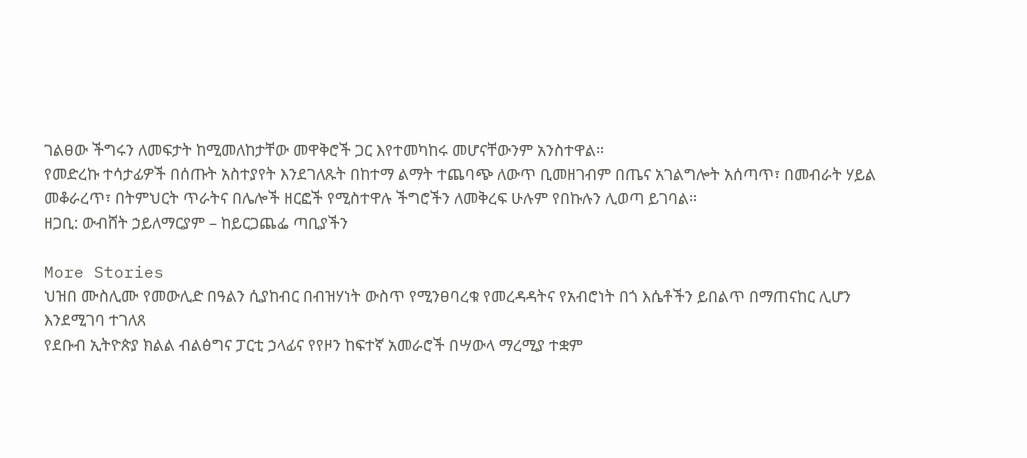ገልፀው ችግሩን ለመፍታት ከሚመለከታቸው መዋቅሮች ጋር እየተመካከሩ መሆናቸውንም አንስተዋል።
የመድረኩ ተሳታፊዎች በሰጡት አስተያየት እንደገለጹት በከተማ ልማት ተጨባጭ ለውጥ ቢመዘገብም በጤና አገልግሎት አሰጣጥ፣ በመብራት ሃይል መቆራረጥ፣ በትምህርት ጥራትና በሌሎች ዘርፎች የሚስተዋሉ ችግሮችን ለመቅረፍ ሁሉም የበኩሉን ሊወጣ ይገባል።
ዘጋቢ: ውብሸት ኃይለማርያም – ከይርጋጨፌ ጣቢያችን

More Stories
ህዝበ ሙስሊሙ የመውሊድ በዓልን ሲያከብር በብዝሃነት ውስጥ የሚንፀባረቁ የመረዳዳትና የአብሮነት በጎ እሴቶችን ይበልጥ በማጠናከር ሊሆን እንደሚገባ ተገለጸ
የደቡብ ኢትዮጵያ ክልል ብልፅግና ፓርቲ ኃላፊና የየዞን ከፍተኛ አመራሮች በሣውላ ማረሚያ ተቋም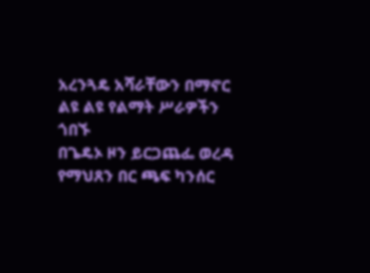አረንጓዴ አሻራቸውን በማኖር ልዩ ልዩ የልማት ሥራዎችን ጎበኙ
በጌዴኦ ዞን ይርጋጨፌ ወረዳ የማህጸን በር ጫፍ ካንሰር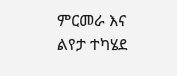ምርመራ እና ልየታ ተካሄደ